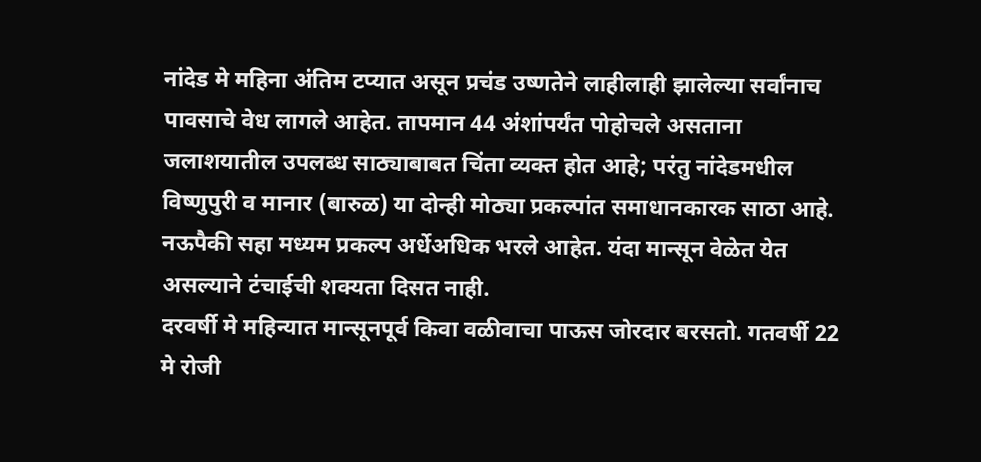नांदेड मे महिना अंतिम टप्यात असून प्रचंड उष्णतेने लाहीलाही झालेल्या सर्वांनाच पावसाचे वेध लागले आहेत. तापमान 44 अंशांपर्यंत पोहोचले असताना जलाशयातील उपलब्ध साठ्याबाबत चिंता व्यक्त होत आहे; परंतु नांदेडमधील विष्णुपुरी व मानार (बारुळ) या दोन्ही मोठ्या प्रकल्पांत समाधानकारक साठा आहे. नऊपैकी सहा मध्यम प्रकल्प अर्धेअधिक भरले आहेत. यंदा मान्सून वेळेत येत असल्याने टंचाईची शक्यता दिसत नाही.
दरवर्षी मे महिन्यात मान्सूनपूर्व किवा वळीवाचा पाऊस जोरदार बरसतो. गतवर्षी 22 मे रोजी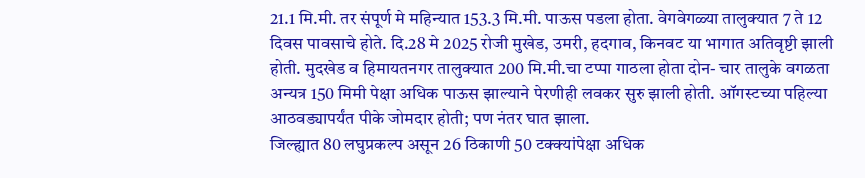21.1 मि.मी. तर संपूर्ण मे महिन्यात 153.3 मि.मी. पाऊस पडला होता. वेगवेगळ्या तालुक्यात 7 ते 12 दिवस पावसाचे होते. दि.28 मे 2025 रोजी मुखेड, उमरी, हदगाव, किनवट या भागात अतिवृष्टी झाली होती. मुदखेड व हिमायतनगर तालुक्यात 200 मि.मी.चा टप्पा गाठला होता दोन- चार तालुके वगळता अन्यत्र 150 मिमी पेक्षा अधिक पाऊस झाल्याने पेरणीही लवकर सुरु झाली होती. ऑगस्टच्या पहिल्या आठवड्यापर्यंत पीके जोमदार होती; पण नंतर घात झाला.
जिल्ह्यात 80 लघुप्रकल्प असून 26 ठिकाणी 50 टक्क्यांपेक्षा अधिक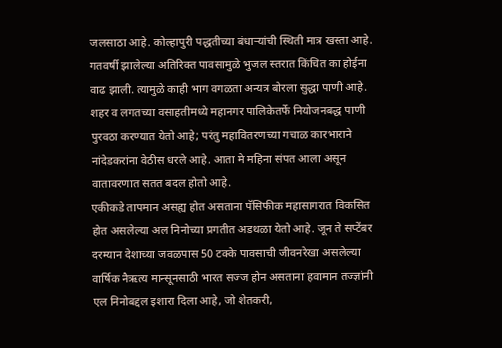जलसाठा आहे. कोल्हापुरी पद्धतीच्या बंधाऱ्यांची स्थिती मात्र खस्ता आहे. गतवर्षी झालेल्या अतिरिक्त पावसामुळे भुजल स्तरात किंचित का होईना वाढ झाली. त्यामुळे काही भाग वगळता अन्यत्र बोरला सुद्धा पाणी आहे. शहर व लगतच्या वसाहतीमध्ये महानगर पालिकेतर्फे नियोजनबद्ध पाणी पुरवठा करण्यात येतो आहे; परंतु महावितरणच्या गचाळ कारभाराने नांदेडकरांना वेठीस धरले आहे. आता मे महिना संपत आला असून वातावरणात सतत बदल होतो आहे.
एकीकडे तापमान असह्य होत असताना पॅसिफीक महासागरात विकसित होत असलेल्या अल निनोच्या प्रगतीत अडथळा येतो आहे. जून ते सप्टेंबर दरम्यान देशाच्या जवळपास 50 टक्के पावसाची जीवनरेखा असलेल्या वार्षिक नैऋत्य मान्सूनसाठी भारत सज्ज होन असताना हवामान तज्ज्ञांनी एल निनोबद्दल इशारा दिला आहे, जो शेतकरी,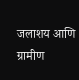जलाशय आणि ग्रामीण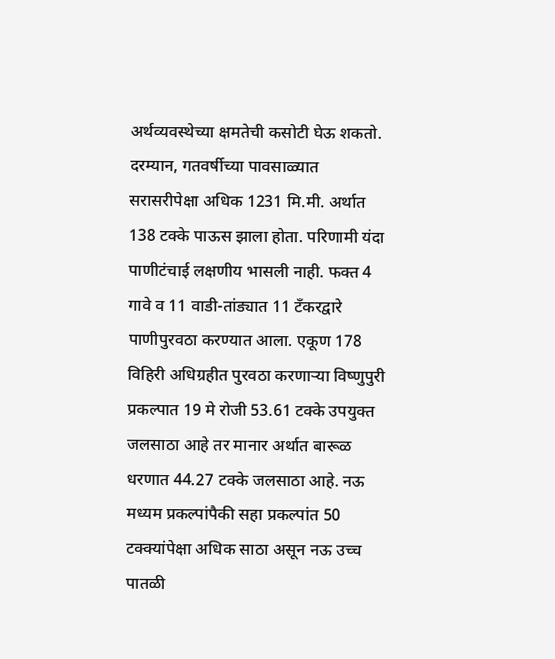अर्थव्यवस्थेच्या क्षमतेची कसोटी घेऊ शकतो.
दरम्यान, गतवर्षीच्या पावसाळ्यात सरासरीपेक्षा अधिक 1231 मि.मी. अर्थात 138 टक्के पाऊस झाला होता. परिणामी यंदा पाणीटंचाई लक्षणीय भासली नाही. फक्त 4 गावे व 11 वाडी-तांड्यात 11 टँकरद्वारे पाणीपुरवठा करण्यात आला. एकूण 178 विहिरी अधिग्रहीत पुरवठा करणाऱ्या विष्णुपुरी प्रकल्पात 19 मे रोजी 53.61 टक्के उपयुक्त जलसाठा आहे तर मानार अर्थात बारूळ धरणात 44.27 टक्के जलसाठा आहे. नऊ मध्यम प्रकल्पांपैकी सहा प्रकल्पांत 50 टक्क्यांपेक्षा अधिक साठा असून नऊ उच्च पातळी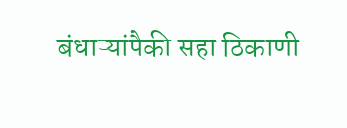बंधाऱ्यांपैकी सहा ठिकाणी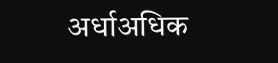अर्धाअधिक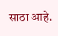साठा आहे.